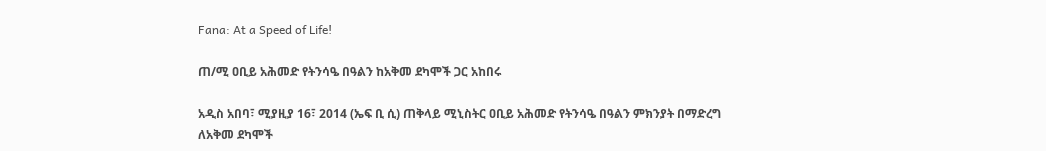Fana: At a Speed of Life!

ጠ/ሚ ዐቢይ አሕመድ የትንሳዔ በዓልን ከአቅመ ደካሞች ጋር አከበሩ

አዲስ አበባ፣ ሚያዚያ 16፣ 2014 (ኤፍ ቢ ሲ) ጠቅላይ ሚኒስትር ዐቢይ አሕመድ የትንሳዔ በዓልን ምክንያት በማድረግ ለአቅመ ደካሞች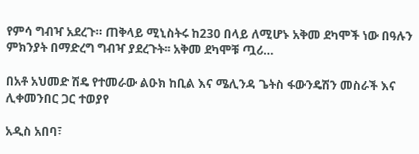የምሳ ግብዣ አደረጉ። ጠቅላይ ሚኒስትሩ ከ230 በላይ ለሚሆኑ አቅመ ደካሞች ነው በዓሉን ምክንያት በማድረግ ግብዣ ያደረጉት፡፡ አቅመ ደካሞቹ ጧሪ…

በአቶ አህመድ ሽዴ የተመራው ልዑክ ከቢል እና ሜሊንዳ ጌትስ ፋውንዴሽን መስራች እና ሊቀመንበር ጋር ተወያየ

አዲስ አበባ፣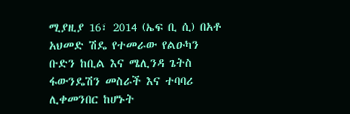ሚያዚያ 16፣ 2014 (ኤፍ ቢ ሲ) በአቶ አህመድ ሽዴ የተመራው የልዑካን ቡድን ከቢል እና ሜሊንዳ ጌትስ ፋውንዴሽን መስራች እና ተባባሪ ሊቀመንበር ከሆኑት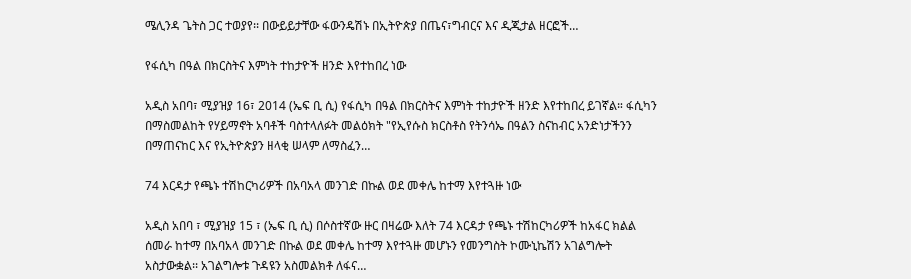ሜሊንዳ ጌትስ ጋር ተወያየ፡፡ በውይይታቸው ፋውንዴሽኑ በኢትዮጵያ በጤና፣ግብርና እና ዲጂታል ዘርፎች…

የፋሲካ በዓል በክርስትና እምነት ተከታዮች ዘንድ እየተከበረ ነው

አዲስ አበባ፣ ሚያዝያ 16፣ 2014 (ኤፍ ቢ ሲ) የፋሲካ በዓል በክርስትና እምነት ተከታዮች ዘንድ እየተከበረ ይገኛል። ፋሲካን በማስመልከት የሃይማኖት አባቶች ባስተላለፉት መልዕክት "የኢየሱስ ክርስቶስ የትንሳኤ በዓልን ስናከብር አንድነታችንን በማጠናከር እና የኢትዮጵያን ዘላቂ ሠላም ለማስፈን…

74 እርዳታ የጫኑ ተሽከርካሪዎች በአባአላ መንገድ በኩል ወደ መቀሌ ከተማ እየተጓዙ ነው

አዲስ አበባ ፣ ሚያዝያ 15 ፣ (ኤፍ ቢ ሲ) በሶስተኛው ዙር በዛሬው እለት 74 እርዳታ የጫኑ ተሽከርካሪዎች ከአፋር ክልል ሰመራ ከተማ በአባአላ መንገድ በኩል ወደ መቀሌ ከተማ እየተጓዙ መሆኑን የመንግስት ኮሙኒኬሽን አገልግሎት አስታውቋል፡፡ አገልግሎቱ ጉዳዩን አስመልክቶ ለፋና…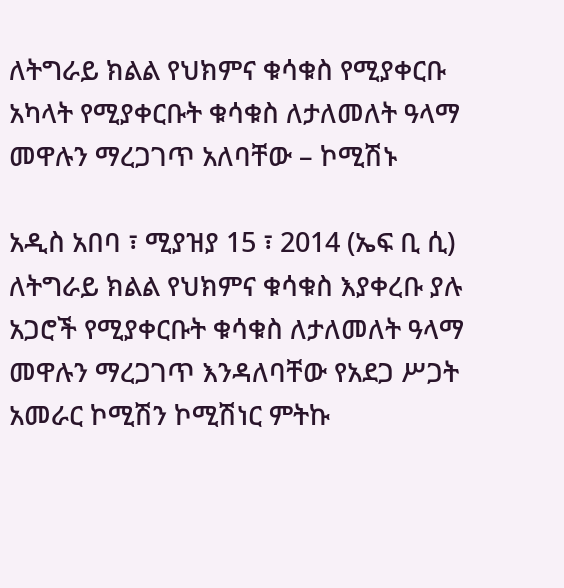ለትግራይ ክልል የህክምና ቁሳቁስ የሚያቀርቡ አካላት የሚያቀርቡት ቁሳቁስ ለታለመለት ዓላማ መዋሉን ማረጋገጥ አለባቸው – ኮሚሽኑ

አዲስ አበባ ፣ ሚያዝያ 15 ፣ 2014 (ኤፍ ቢ ሲ) ለትግራይ ክልል የህክምና ቁሳቁስ እያቀረቡ ያሉ አጋሮች የሚያቀርቡት ቁሳቁስ ለታለመለት ዓላማ መዋሉን ማረጋገጥ እንዳለባቸው የአደጋ ሥጋት አመራር ኮሚሽን ኮሚሽነር ምትኩ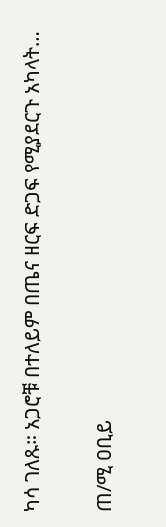ካሳ ገለጹ። አጋሮቹ በተለይም በጤና ዘርፍ ድጋፍ የሚያደርጉ አካላት…

ጠ/ሚ ዐቢይ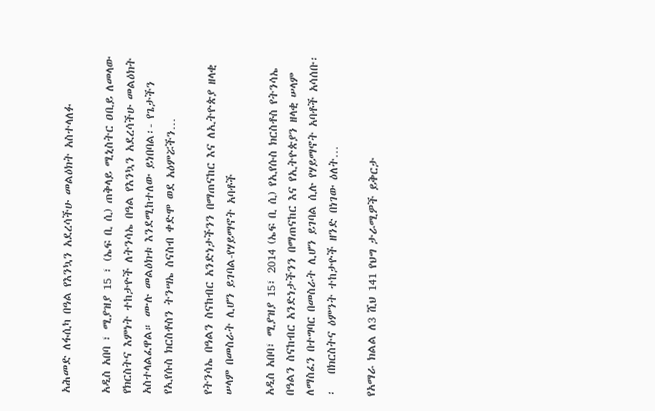አሕመድ ለፋሲካ በዓል የእንኳን አደረሳችሁ መልዕክት አስተላለፉ

አዲስ አበባ ፣ ሚያዝያ 15 ፣ (ኤፍ ቢ ሲ) ጠቅላይ ሚኒስትር ዐቢይ ለመላው የክርስትና እምነት ተከታዮች ለትንሳኤ በዓል የእንኳን አደረሳችሁ መልዕክት አስተላልፈዋል። ሙሉ መልዕክቱ እንደሚከተለው ይነበባል፡- የጌታችን የኢየሱስ ክርስቶስን ትንሣኤ ስናስብ ቀድሞ ወደ አዕምሯችን…

የትንሳኤ በዓልን ስናከብር አንድነታችንን በማጠናከር እና ለኢትዮጵያ ዘላቂ ሠላም በመስራት ሊሆን ይገባል-የሃይማኖት አባቶች

አዲስ አበባ፣ ሚያዝያ 15፣ 2014 (ኤፍ ቢ ሲ) የኢየሱስ ክርስቶስ የትንሳኤ በዓልን ስናከብር አንድነታችንን በማጠናከር እና የኢትዮጵያን ዘላቂ ሠላም ለማስፈን በተግባር በመስራት ሊሆን ይገባል ሲሉ የሃይማኖት አባቶች አሳሰቡ፡፡   በክርስትና ዕምንት ተከታዮች ዘንድ በነገው ዕለት…

የአማራ ክልል ለ3 ሺህ 141 የህግ ታራሚዎች ይቅርታ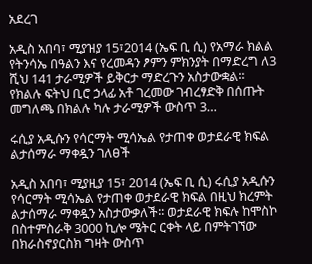አደረገ

አዲስ አበባ፣ ሚያዝያ 15፣2014 (ኤፍ ቢ ሲ) የአማራ ክልል የትንሳኤ በዓልን እና የረመዳን ፆምን ምክንያት በማድረግ ለ3 ሺህ 141 ታራሚዎች ይቅርታ ማድረጉን አስታውቋል፡፡   የክልሉ ፍትህ ቢሮ ኃላፊ አቶ ገረመው ገብረፃድቅ በሰጡት መግለጫ በክልሉ ካሉ ታራሚዎች ውስጥ 3…

ሩሲያ አዲሱን የሳርማት ሚሳኤል የታጠቀ ወታደራዊ ክፍል ልታሰማራ ማቀዷን ገለፀች

አዲስ አበባ፣ ሚያዚያ 15፣ 2014 (ኤፍ ቢ ሲ) ሩሲያ አዲሱን የሳርማት ሚሳኤል የታጠቀ ወታደራዊ ክፍል በዚህ ክረምት ልታሰማራ ማቀዷን አስታውቃለች፡፡ ወታደራዊ ክፍሉ ከሞስኮ በስተምስራቅ 3000 ኪሎ ሜትር ርቀት ላይ በምትገኘው በክራስኖያርስክ ግዛት ውስጥ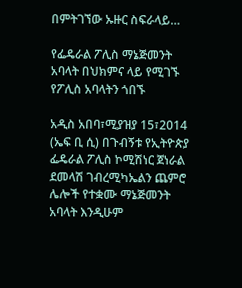በምትገኘው ኡዙር ስፍራላይ…

የፌዴራል ፖሊስ ማኔጅመንት አባላት በህክምና ላይ የሚገኙ የፖሊስ አባላትን ጎበኙ

አዲስ አበባ፣ሚያዝያ 15፣2014 (ኤፍ ቢ ሲ) በጉብኝቱ የኢትዮጵያ ፌዴራል ፖሊስ ኮሚሽነር ጀነራል ደመላሽ ገብረሚካኤልን ጨምሮ ሌሎች የተቋሙ ማኔጅመንት አባላት እንዲሁም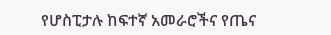የሆስፒታሉ ከፍተኛ አመራሮችና የጤና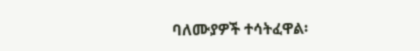ባለሙያዎች ተሳትፈዋል፡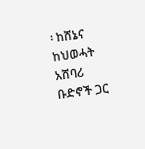፡ ከሸኔና ከህወሓት አሸባሪ ቡድኖች ጋር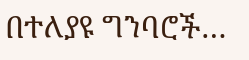በተለያዩ ግንባሮች…